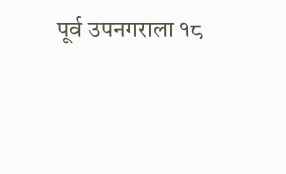पूर्व उपनगराला १८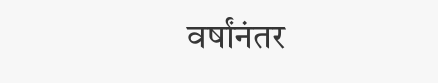वर्षांनंतर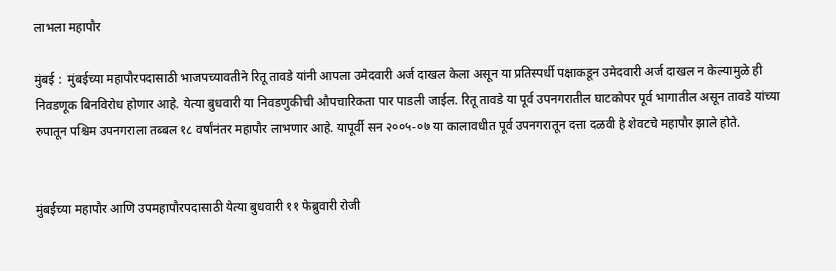लाभला महापौर

मुंबई :  मुंबईच्या महापौरपदासाठी भाजपच्यावतीने रितू तावडे यांनी आपला उमेदवारी अर्ज दाखल केला असून या प्रतिस्पर्धी पक्षाकडून उमेदवारी अर्ज दाखल न केल्यामुळे ही निवडणूक बिनविरोध होणार आहे. येत्या बुधवारी या निवडणुकीची औपचारिकता पार पाडली जाईल. रितू तावडे या पूर्व उपनगरातील घाटकोपर पूर्व भागातील असून तावडे यांच्या रुपातून पश्चिम उपनगराला तब्बल १८ वर्षांनंतर महापौर लाभणार आहे. यापूर्वी सन २००५-०७ या कालावधीत पूर्व उपनगरातून दत्ता दळवी हे शेवटचे महापौर झाले होते.


मुंबईच्या महापौर आणि उपमहापौरपदासाठी येत्या बुधवारी ११ फेब्रुवारी रोजी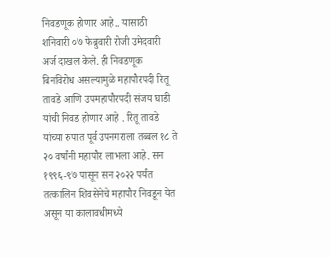निवडणूक होणार आहे.. यासाठी शनिवारी ०७ फेब्रुवारी रोजी उमेदवारी अर्ज दाखल केले. ही निवडणूक बिनविरोध असल्यामुळे महापौरपदी रितू तावडे आणि उपमहापौरपदी संजय घाडी यांची निवड होणार आहे . रितू तावडे यांच्या रुपात पूर्व उपनगराला तब्बल १८ ते २० वर्षांनी महापौर लाभला आहे. सन १९९६-९७ पासून सन २०२२ पर्यंत तत्कालिन शिवसेनेचे महापौर निवडून येत असून या कालावधीमध्ये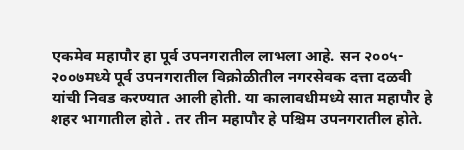एकमेव महापौर हा पूर्व उपनगरातील लाभला आहे. सन २००५- २००७मध्ये पूर्व उपनगरातील विक्रोळीतील नगरसेवक दत्ता दळवी यांची निवड करण्यात आली होती. या कालावधीमध्ये सात महापौर हे शहर भागातील होते . तर तीन महापौर हे पश्चिम उपनगरातील होते.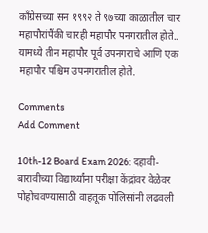काँग्रेसच्या सन १९९२ ते ९७च्या काळातील चार महापौरांपैंकी चारही महापौर पनगरातील होते.. यामध्ये तीन महापौर पूर्व उपनगराचे आणि एक महापौर पश्चिम उपनगरातील होते.

Comments
Add Comment

10th-12 Board Exam 2026: दहावी-बारावीच्या विद्यार्थ्यांना परीक्षा केंद्रांवर वेळेवर पोहोचवण्यासाठी वाहतूक पोलिसांनी लढवली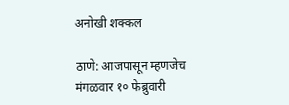अनोखी शक्कल

ठाणे: आजपासून म्हणजेच मंगळवार १० फेब्रुवारी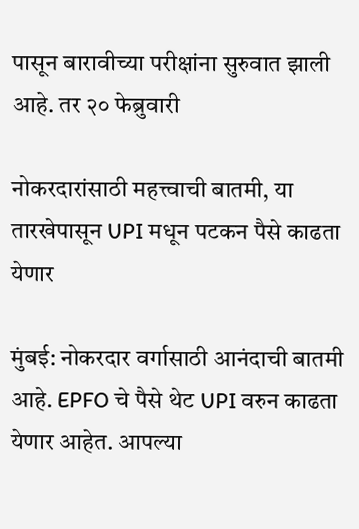पासून बारावीच्या परीक्षांना सुरुवात झाली आहे. तर २० फेब्रुवारी

नोकरदारांसाठी महत्त्वाची बातमी, या तारखेपासून UPI मधून पटकन पैसे काढता येणार

मुंबई: नोकरदार वर्गासाठी आनंदाची बातमी आहे. EPFO चे पैसे थेट UPI वरुन काढता येणार आहेत. आपल्या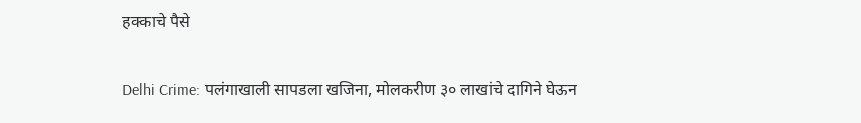हक्काचे पैसे

Delhi Crime: पलंगाखाली सापडला खजिना, मोलकरीण ३० लाखांचे दागिने घेऊन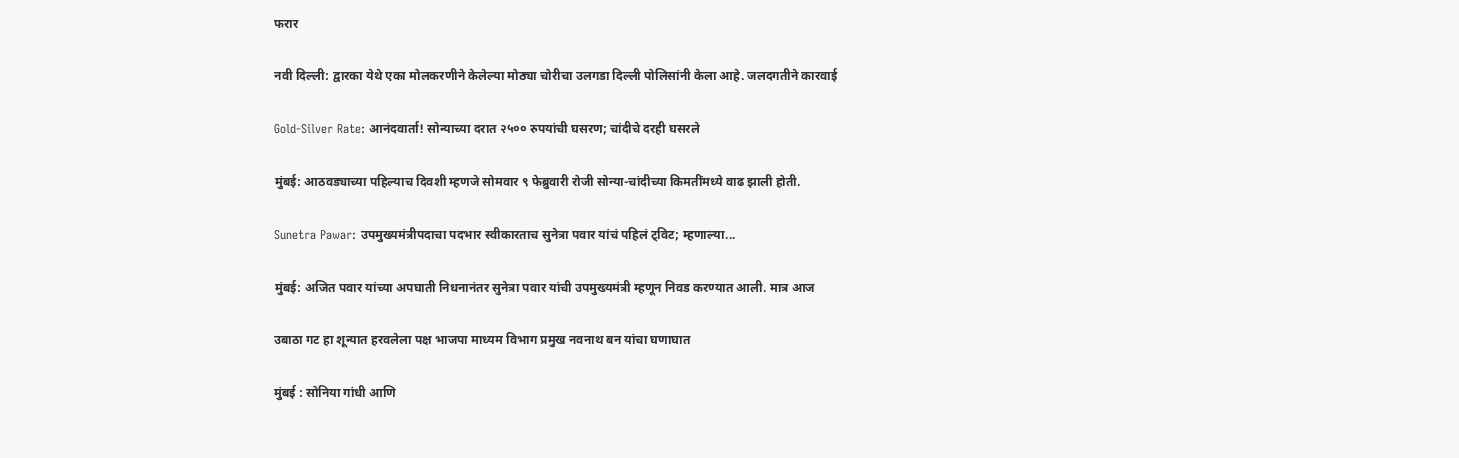फरार

नवी दिल्ली: द्वारका येथे एका मोलकरणीने केलेल्या मोठ्या चोरीचा उलगडा दिल्ली पोलिसांनी केला आहे. जलदगतीने कारवाई

Gold-Silver Rate: आनंदवार्ता! सोन्याच्या दरात २५०० रुपयांची घसरण; चांदीचे दरही घसरले

मुंबई: आठवड्याच्या पहिल्याच दिवशी म्हणजे सोमवार ९ फेब्रुवारी रोजी सोन्या-चांदीच्या किमतींमध्ये वाढ झाली होती.

Sunetra Pawar: उपमुख्यमंत्रीपदाचा पदभार स्वीकारताच सुनेत्रा पवार यांचं पहिलं ट्विट; म्हणाल्या...

मुंबई: अजित पवार यांच्या अपघाती निधनानंतर सुनेत्रा पवार यांची उपमुख्यमंत्री म्हणून निवड करण्यात आली. मात्र आज

उबाठा गट हा शून्यात हरवलेला पक्ष भाजपा माध्यम विभाग प्रमुख नवनाथ बन यांचा घणाघात

मुंबई : सोनिया गांधी आणि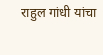राहुल गांधी यांचा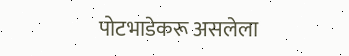पोटभाडेकरू असलेला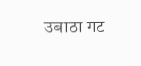उबाठा गट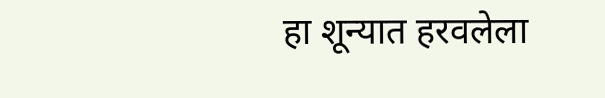हा शून्यात हरवलेला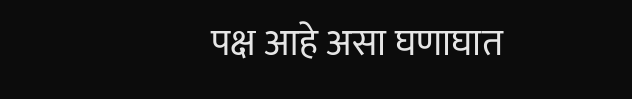पक्ष आहे असा घणाघात